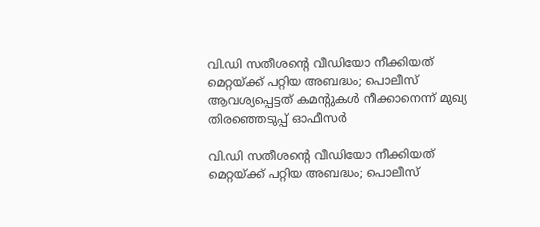വി.ഡി സതീശന്റെ വീഡിയോ നീക്കിയത് മെറ്റയ്ക്ക് പറ്റിയ അബദ്ധം; പൊലീസ് ആവശ്യപ്പെട്ടത് കമന്റുകള്‍ നീക്കാനെന്ന് മുഖ്യ തിരഞ്ഞെടുപ്പ് ഓഫീസര്‍

വി.ഡി സതീശന്റെ വീഡിയോ നീക്കിയത് മെറ്റയ്ക്ക് പറ്റിയ അബദ്ധം; പൊലീസ്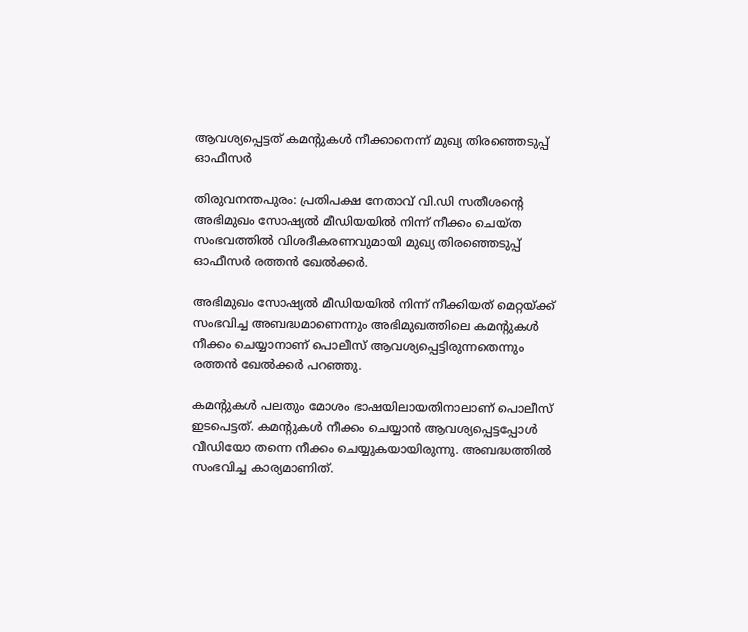ആവശ്യപ്പെട്ടത് കമന്റുകള്‍ നീക്കാനെന്ന് മുഖ്യ തിരഞ്ഞെടുപ്പ് ഓഫീസര്‍

തിരുവനന്തപുരം: പ്രതിപക്ഷ നേതാവ് വി.ഡി സതീശന്റെ അഭിമുഖം സോഷ്യല്‍ മീഡിയയില്‍ നിന്ന് നീക്കം ചെയ്ത സംഭവത്തില്‍ വിശദീകരണവുമായി മുഖ്യ തിരഞ്ഞെടുപ്പ് ഓഫീസര്‍ രത്തന്‍ ഖേല്‍ക്കര്‍.

അഭിമുഖം സോഷ്യല്‍ മീഡിയയില്‍ നിന്ന് നീക്കിയത് മെറ്റയ്ക്ക് സംഭവിച്ച അബദ്ധമാണെന്നും അഭിമുഖത്തിലെ കമന്റുകള്‍ നീക്കം ചെയ്യാനാണ് പൊലീസ് ആവശ്യപ്പെട്ടിരുന്നതെന്നും രത്തന്‍ ഖേല്‍ക്കര്‍ പറഞ്ഞു.

കമന്റുകള്‍ പലതും മോശം ഭാഷയിലായതിനാലാണ് പൊലീസ് ഇടപെട്ടത്. കമന്റുകള്‍ നീക്കം ചെയ്യാന്‍ ആവശ്യപ്പെട്ടപ്പോള്‍ വീഡിയോ തന്നെ നീക്കം ചെയ്യുകയായിരുന്നു. അബദ്ധത്തില്‍ സംഭവിച്ച കാര്യമാണിത്.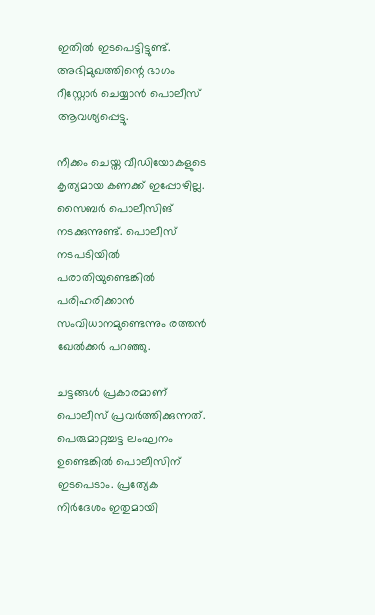ഇതില്‍ ഇടപെട്ടിട്ടുണ്ട്. അഭിമുഖത്തിന്റെ ഭാഗം റീസ്റ്റോര്‍ ചെയ്യാന്‍ പൊലീസ് ആവശ്യപ്പെട്ടു.

നീക്കം ചെയ്ത വീഡിയോകളുടെ കൃത്യമായ കണക്ക് ഇപ്പോഴില്ല. സൈബര്‍ പൊലീസിങ് നടക്കുന്നുണ്ട്. പൊലീസ് നടപടിയില്‍ പരാതിയുണ്ടെങ്കില്‍ പരിഹരിക്കാന്‍ സംവിധാനമുണ്ടെന്നും രത്തന്‍ ഖേല്‍ക്കര്‍ പറഞ്ഞു.

ചട്ടങ്ങള്‍ പ്രകാരമാണ് പൊലീസ് പ്രവര്‍ത്തിക്കുന്നത്. പെരുമാറ്റച്ചട്ട ലംഘനം ഉണ്ടെങ്കില്‍ പൊലീസിന് ഇടപെടാം. പ്രത്യേക നിര്‍ദേശം ഇതുമായി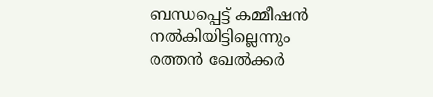ബന്ധപ്പെട്ട് കമ്മീഷന്‍ നല്‍കിയിട്ടില്ലെന്നും രത്തന്‍ ഖേല്‍ക്കര്‍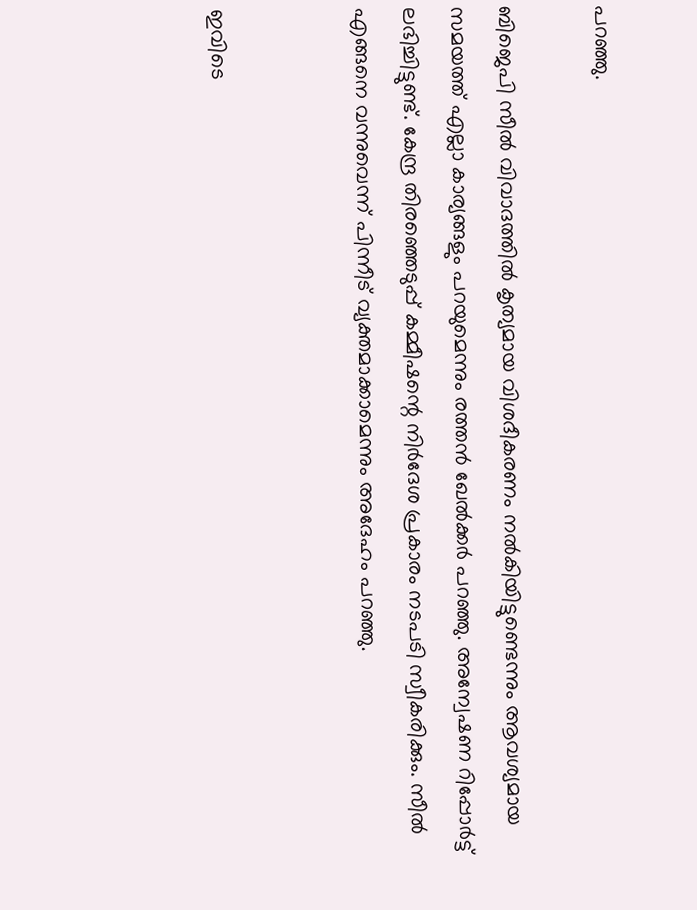പറഞ്ഞു.

ബിജെപി സീല്‍ വിവാദത്തില്‍ കൃത്യമായ വിശദീകരണം നല്‍കിയിട്ടുണ്ടെന്നും ആവശ്യമായ സമയത്ത് എല്ലാ കാര്യങ്ങളും പറയുമെന്നും രത്തന്‍ ഖേല്‍ക്കര്‍ പറഞ്ഞു. അന്വേഷണ റിപ്പോര്‍ട്ട് ലഭിച്ചിട്ടുണ്ട്. കേന്ദ്ര തിരഞ്ഞെടുപ്പ് കമ്മീഷന്റെ നിര്‍ദേശ പ്രകാരം നടപടി സ്വീകരിക്കും. സീല്‍ എങ്ങനെ വന്നുവെന്ന് പിന്നീട് വ്യക്തമാക്കാമെന്നും അദേഹം പറഞ്ഞു.


ഇവിടെ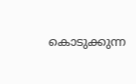കൊടുക്കുന്ന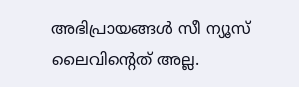അഭിപ്രായങ്ങള്‍ സീ ന്യൂസ് ലൈവിന്റെത് അല്ല.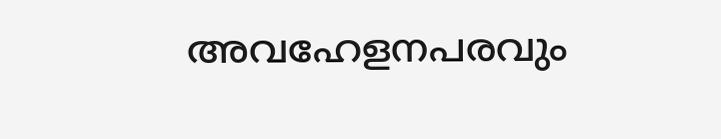അവഹേളനപരവും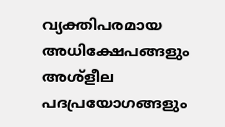വ്യക്തിപരമായ അധിക്ഷേപങ്ങളും അശ്‌ളീല പദപ്രയോഗങ്ങളും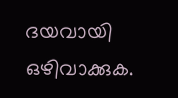ദയവായി ഒഴിവാക്കുക.